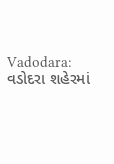Vadodara: વડોદરા શહેરમાં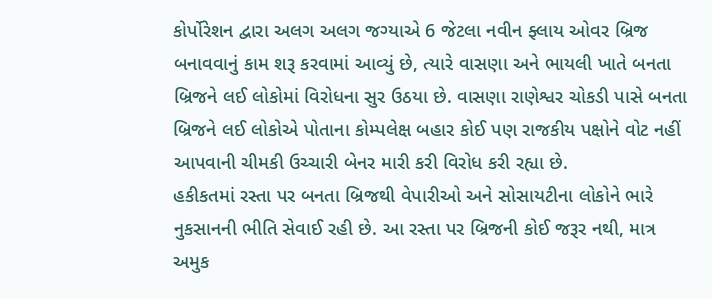કોર્પોરેશન દ્વારા અલગ અલગ જગ્યાએ 6 જેટલા નવીન ફ્લાય ઓવર બ્રિજ બનાવવાનું કામ શરૂ કરવામાં આવ્યું છે, ત્યારે વાસણા અને ભાયલી ખાતે બનતા બ્રિજને લઈ લોકોમાં વિરોધના સુર ઉઠયા છે. વાસણા રાણેશ્વર ચોકડી પાસે બનતા બ્રિજને લઈ લોકોએ પોતાના કોમ્પલેક્ષ બહાર કોઈ પણ રાજકીય પક્ષોને વોટ નહીં આપવાની ચીમકી ઉચ્ચારી બેનર મારી કરી વિરોધ કરી રહ્યા છે.
હકીકતમાં રસ્તા પર બનતા બ્રિજથી વેપારીઓ અને સોસાયટીના લોકોને ભારે નુકસાનની ભીતિ સેવાઈ રહી છે. આ રસ્તા પર બ્રિજની કોઈ જરૂર નથી, માત્ર અમુક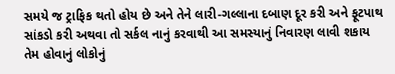સમયે જ ટ્રાફિક થતો હોય છે અને તેને લારી-ગલ્લાના દબાણ દૂર કરી અને ફૂટપાથ સાંકડો કરી અથવા તો સર્કલ નાનું કરવાથી આ સમસ્યાનું નિવારણ લાવી શકાય તેમ હોવાનું લોકોનું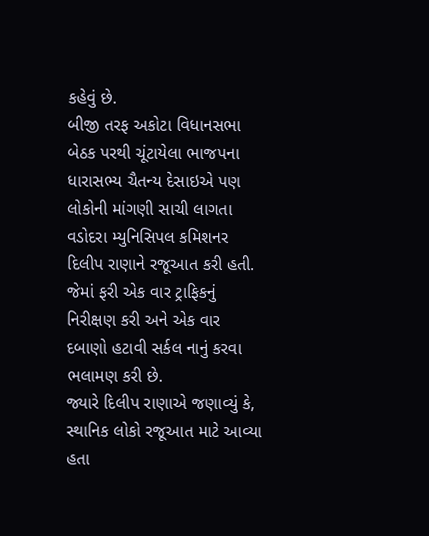કહેવું છે.
બીજી તરફ અકોટા વિધાનસભા બેઠક પરથી ચૂંટાયેલા ભાજપના ધારાસભ્ય ચૈતન્ય દેસાઇએ પણ લોકોની માંગણી સાચી લાગતા વડોદરા મ્યુનિસિપલ કમિશનર દિલીપ રાણાને રજૂઆત કરી હતી. જેમાં ફરી એક વાર ટ્રાફિકનું નિરીક્ષણ કરી અને એક વાર દબાણો હટાવી સર્કલ નાનું કરવા ભલામણ કરી છે.
જ્યારે દિલીપ રાણાએ જણાવ્યું કે, સ્થાનિક લોકો રજૂઆત માટે આવ્યા હતા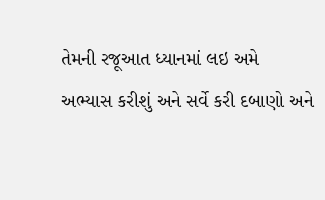તેમની રજૂઆત ધ્યાનમાં લઇ અમે અભ્યાસ કરીશું અને સર્વે કરી દબાણો અને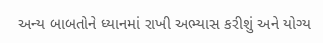અન્ય બાબતોને ધ્યાનમાં રાખી અભ્યાસ કરીશું અને યોગ્ય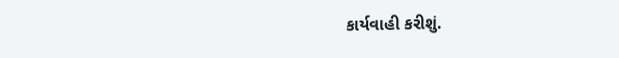કાર્યવાહી કરીશું.